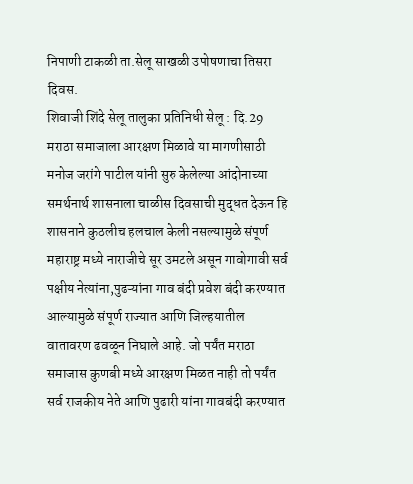निपाणी टाकळी ता.सेलू साखळी उपोषणाचा तिसरा दिवस.
शिवाजी शिंदे सेलू तालुका प्रतिनिधी सेलू : दि.29 मराठा समाजाला आरक्षण मिळावे या मागणीसाठी मनोज जरांगे पाटील यांनी सुरु केलेल्या आंदोनाच्या समर्थनार्थ शासनाला चाळीस दिवसाची मुद्धत देऊन हि शासनाने कुठलीच हलचाल केली नसल्यामुळे संपूर्ण महाराष्ट्र मध्ये नाराजीचे सूर उमटले असून गावोगावी सर्व पक्षीय नेत्यांना,पुढऱ्यांना गाव बंदी प्रवेश बंदी करण्यात आल्यामुळे संपूर्ण राज्यात आणि जिल्हयातील वातावरण ढवळून निघाले आहे. जो पर्यंत मराठा समाजास कुणबी मध्ये आरक्षण मिळत नाही तो पर्यंत सर्व राजकीय नेते आणि पुढारी यांना गावबंदी करण्यात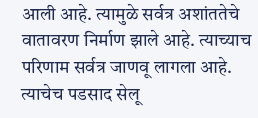आली आहे. त्यामुळे सर्वत्र अशांततेचे वातावरण निर्माण झाले आहे. त्याच्याच परिणाम सर्वत्र जाणवू लागला आहे. त्याचेच पडसाद सेलू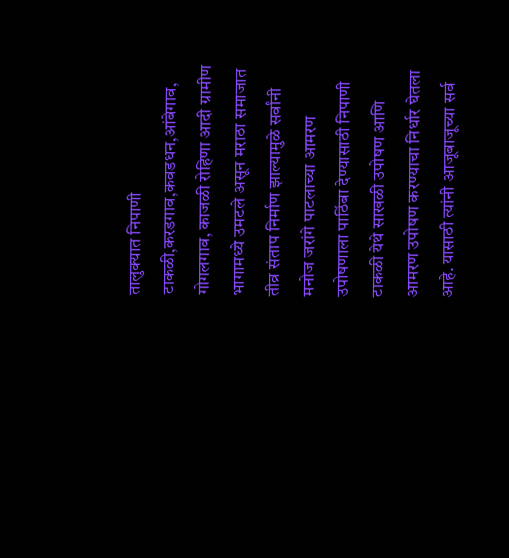तालुक्यात निपाणी टाकळी,करडगाव,कवडधन,आंबेगाव, गोगलगाव, काजळी रोहिणा आदी ग्रामीण भागामध्ये उमटले असून मराठा समाजात तीव्र संताप निर्माण झाल्यामुळे सर्वांनी मनोज जरांगे पाटलाच्या आमरण उपोषणाला पाठिंबा देण्यासाठी निपाणी टाकळी येथे साखळी उपोषण आणि आमरण उपोषण करण्याचा निर्धार घेतला आहे. यासाठी त्यांनी आजूबाजूच्या सर्व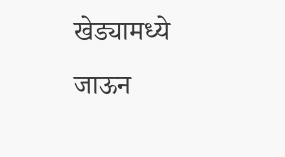खेड्यामध्ये जाऊन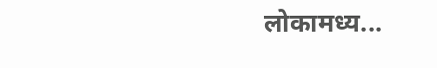लोकामध्य...